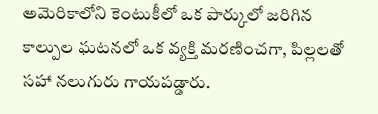అమెరికాలోని కెంటుకీలో ఒక పార్కులో జరిగిన కాల్పుల ఘటనలో ఒక వ్యక్తి మరణించగా, పిల్లలతో సహా నలుగురు గాయపడ్డారు.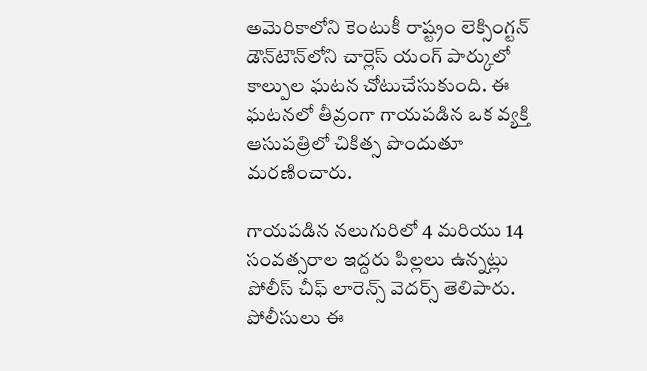అమెరికాలోని కెంటుకీ రాష్ట్రం లెక్సింగ్టన్ డౌన్‌టౌన్‌లోని చార్లెస్ యంగ్ పార్కులో కాల్పుల ఘటన చోటుచేసుకుంది. ఈ ఘటనలో తీవ్రంగా గాయపడిన ఒక వ్యక్తి ఆసుపత్రిలో చికిత్స పొందుతూ మరణించారు.

గాయపడిన నలుగురిలో 4 మరియు 14 సంవత్సరాల ఇద్దరు పిల్లలు ఉన్నట్లు పోలీస్ చీఫ్ లారెన్స్ వెదర్స్ తెలిపారు. పోలీసులు ఈ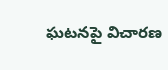ఘటనపై విచారణ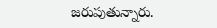జరుపుతున్నారు.